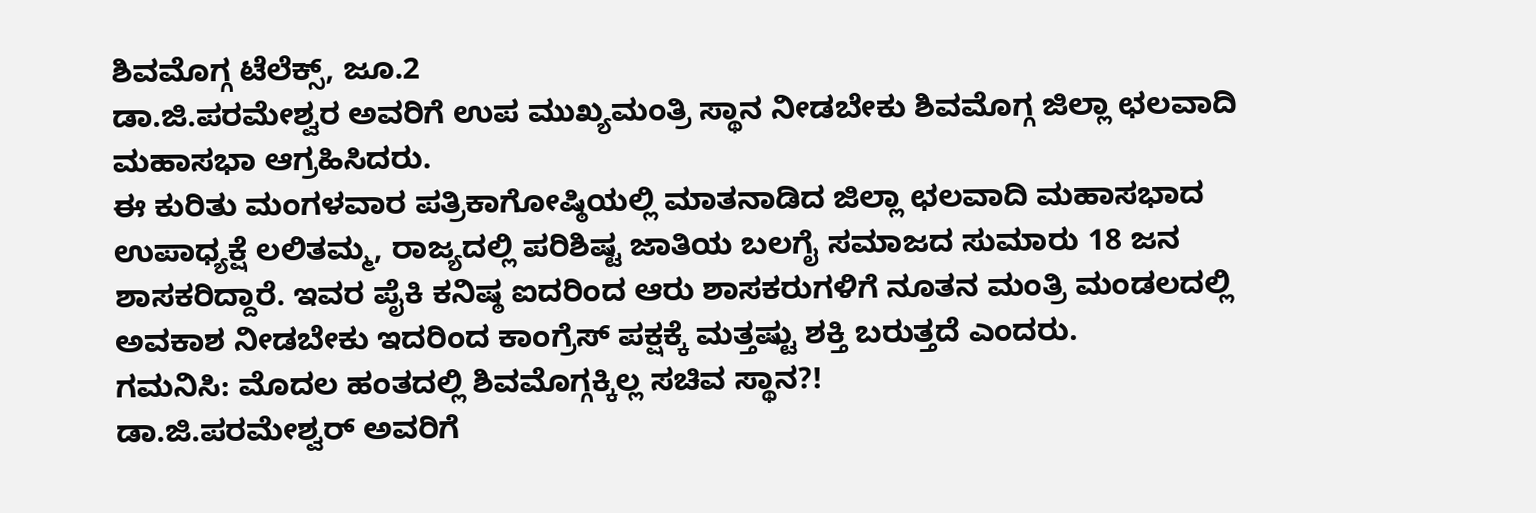ಶಿವಮೊಗ್ಗ ಟೆಲೆಕ್ಸ್, ಜೂ.2
ಡಾ.ಜಿ.ಪರಮೇಶ್ವರ ಅವರಿಗೆ ಉಪ ಮುಖ್ಯಮಂತ್ರಿ ಸ್ಥಾನ ನೀಡಬೇಕು ಶಿವಮೊಗ್ಗ ಜಿಲ್ಲಾ ಛಲವಾದಿ ಮಹಾಸಭಾ ಆಗ್ರಹಿಸಿದರು.
ಈ ಕುರಿತು ಮಂಗಳವಾರ ಪತ್ರಿಕಾಗೋಷ್ಠಿಯಲ್ಲಿ ಮಾತನಾಡಿದ ಜಿಲ್ಲಾ ಛಲವಾದಿ ಮಹಾಸಭಾದ ಉಪಾಧ್ಯಕ್ಷೆ ಲಲಿತಮ್ಮ, ರಾಜ್ಯದಲ್ಲಿ ಪರಿಶಿಷ್ಟ ಜಾತಿಯ ಬಲಗೈ ಸಮಾಜದ ಸುಮಾರು 18 ಜನ ಶಾಸಕರಿದ್ದಾರೆ. ಇವರ ಪೈಕಿ ಕನಿಷ್ಠ ಐದರಿಂದ ಆರು ಶಾಸಕರುಗಳಿಗೆ ನೂತನ ಮಂತ್ರಿ ಮಂಡಲದಲ್ಲಿ ಅವಕಾಶ ನೀಡಬೇಕು ಇದರಿಂದ ಕಾಂಗ್ರೆಸ್ ಪಕ್ಷಕ್ಕೆ ಮತ್ತಷ್ಟು ಶಕ್ತಿ ಬರುತ್ತದೆ ಎಂದರು.
ಗಮನಿಸಿ: ಮೊದಲ ಹಂತದಲ್ಲಿ ಶಿವಮೊಗ್ಗಕ್ಕಿಲ್ಲ ಸಚಿವ ಸ್ಥಾನ?!
ಡಾ.ಜಿ.ಪರಮೇಶ್ವರ್ ಅವರಿಗೆ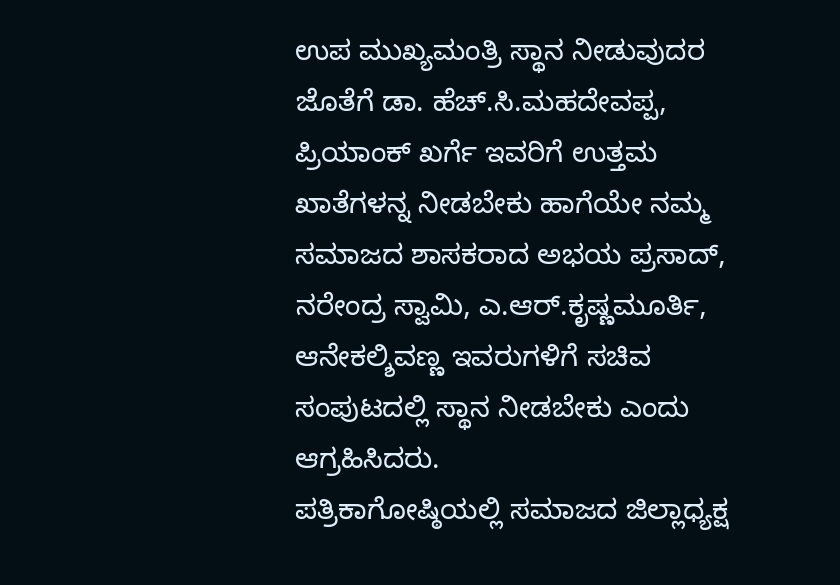ಉಪ ಮುಖ್ಯಮಂತ್ರಿ ಸ್ಥಾನ ನೀಡುವುದರ ಜೊತೆಗೆ ಡಾ. ಹೆಚ್.ಸಿ.ಮಹದೇವಪ್ಪ, ಪ್ರಿಯಾಂಕ್ ಖರ್ಗೆ ಇವರಿಗೆ ಉತ್ತಮ ಖಾತೆಗಳನ್ನ ನೀಡಬೇಕು ಹಾಗೆಯೇ ನಮ್ಮ ಸಮಾಜದ ಶಾಸಕರಾದ ಅಭಯ ಪ್ರಸಾದ್, ನರೇಂದ್ರ ಸ್ವಾಮಿ, ಎ.ಆರ್.ಕೃಷ್ಣಮೂರ್ತಿ, ಆನೇಕಲ್ಶಿವಣ್ಣ ಇವರುಗಳಿಗೆ ಸಚಿವ ಸಂಪುಟದಲ್ಲಿ ಸ್ಥಾನ ನೀಡಬೇಕು ಎಂದು ಆಗ್ರಹಿಸಿದರು.
ಪತ್ರಿಕಾಗೋಷ್ಠಿಯಲ್ಲಿ ಸಮಾಜದ ಜಿಲ್ಲಾಧ್ಯಕ್ಷ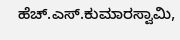ಹೆಚ್.ಎಸ್.ಕುಮಾರಸ್ವಾಮಿ,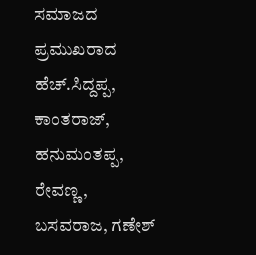ಸಮಾಜದ ಪ್ರಮುಖರಾದ ಹೆಚ್.ಸಿದ್ದಪ್ಪ, ಕಾಂತರಾಜ್, ಹನುಮಂತಪ್ಪ, ರೇವಣ್ಣ, ಬಸವರಾಜ, ಗಣೇಶ್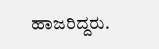ಹಾಜರಿದ್ದರು.